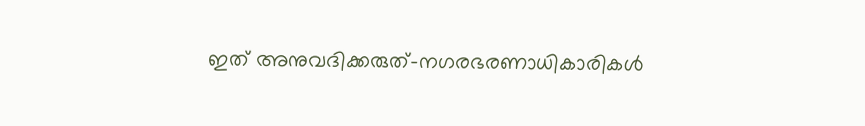ഇത് അനുവദിക്കരുത്-നഗരഭരണാധികാരികള്‍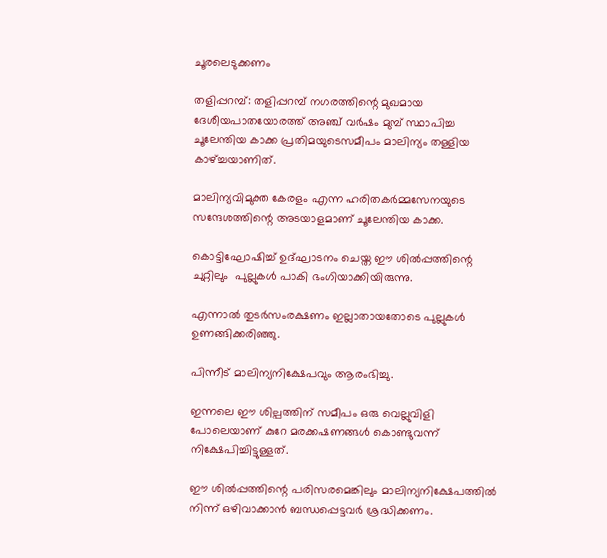ചൂരലെടുക്കണം

തളിപ്പറമ്പ്: തളിപ്പറമ്പ് നഗരത്തിന്റെ മുഖമായ ദേശീയപാതയോരത്ത് അഞ്ച് വര്‍ഷം മുമ്പ് സ്ഥാപിച്ച ചൂലേന്തിയ കാക്ക പ്രതിമയുടെസമീപം മാലിന്യം തള്ളിയ കാഴ്ച്ചയാണിത്.

മാലിന്യവിമുക്ത കേരളം എന്ന ഹരിതകര്‍മ്മസേനയുടെ സന്ദേശത്തിന്റെ അടയാളമാണ് ചൂലേന്തിയ കാക്ക.

കൊട്ടിഘോഷിച്ച് ഉദ്ഘാടനം ചെയ്ത ഈ ശില്‍പ്പത്തിന്റെ ചുറ്റിലും  പുല്ലുകള്‍ പാകി ഭംഗിയാക്കിയിരുന്നു.

എന്നാല്‍ തുടര്‍സംരക്ഷണം ഇല്ലാതായതോടെ പുല്ലുകള്‍ ഉണങ്ങിക്കരിഞ്ഞു.

പിന്നീട് മാലിന്യനിക്ഷേപവും ആരംഭിച്ചു.

ഇന്നലെ ഈ ശില്പത്തിന് സമീപം ഒരു വെല്ലുവിളി പോലെയാണ് കുറേ മരക്കഷണങ്ങള്‍ കൊണ്ടുവന്ന് നിക്ഷേപിച്ചിട്ടുള്ളത്.

ഈ ശില്‍പ്പത്തിന്റെ പരിസരമെങ്കിലും മാലിന്യനിക്ഷേപത്തില്‍ നിന്ന് ഒഴിവാക്കാന്‍ ബന്ധപ്പെട്ടവര്‍ ശ്രദ്ധിക്കണം.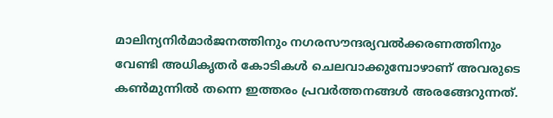മാലിന്യനിര്‍മാര്‍ജനത്തിനും നഗരസൗന്ദര്യവല്‍ക്കരണത്തിനും വേണ്ടി അധികൃതര്‍ കോടികള്‍ ചെലവാക്കുമ്പോഴാണ് അവരുടെ കണ്‍മുന്നില്‍ തന്നെ ഇത്തരം പ്രവര്‍ത്തനങ്ങള്‍ അരങ്ങേറുന്നത്.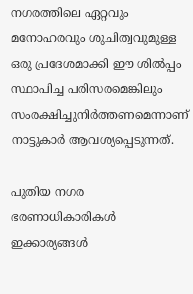നഗരത്തിലെ ഏറ്റവും മനോഹരവും ശുചിത്വവുമുള്ള ഒരു പ്രദേശമാക്കി ഈ ശില്‍പ്പം സ്ഥാപിച്ച പരിസരമെങ്കിലും സംരക്ഷിച്ചുനിര്‍ത്തണമെന്നാണ് നാട്ടുകാര്‍ ആവശ്യപ്പെടുന്നത്.

പുതിയ നഗര ഭരണാധികാരികള്‍ ഇക്കാര്യങ്ങള്‍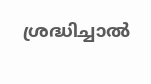ശ്രദ്ധിച്ചാല്‍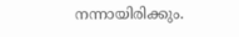നന്നായിരിക്കും.